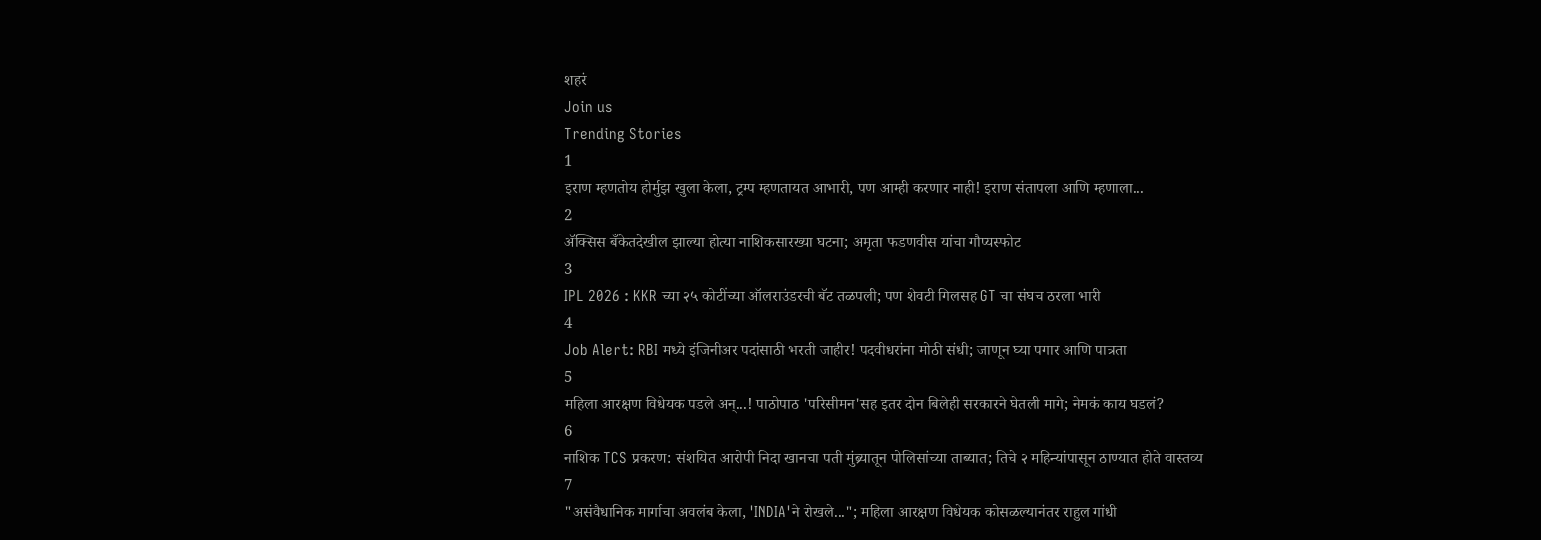शहरं
Join us
Trending Stories
1
इराण म्हणतोय होर्मुझ खुला केला, ट्रम्प म्हणतायत आभारी, पण आम्ही करणार नाही! इराण संतापला आणि म्हणाला...
2
ॲक्सिस बँकेतदेखील झाल्या होत्या नाशिकसारख्या घटना; अमृता फडणवीस यांचा गौप्यस्फोट
3
IPL 2026 : KKR च्या २५ कोटींच्या ऑलराउंडरची बॅट तळपली; पण शेवटी गिलसह GT चा संघच ठरला भारी
4
Job Alert: RBI मध्ये इंजिनीअर पदांसाठी भरती जाहीर! पदवीधरांना मोठी संधी; जाणून घ्या पगार आणि पात्रता
5
महिला आरक्षण विधेयक पडले अन्...! पाठोपाठ 'परिसीमन'सह इतर दोन बिलेही सरकारने घेतली मागे; नेमकं काय घडलं?
6
नाशिक TCS प्रकरण: संशयित आरोपी निदा खानचा पती मुंब्र्यातून पोलिसांच्या ताब्यात; तिचे २ महिन्यांपासून ठाण्यात होते वास्तव्य
7
"असंवैधानिक मार्गाचा अवलंब केला, 'INDIA'ने रोखले..."; महिला आरक्षण विधेयक कोसळल्यानंतर राहुल गांधी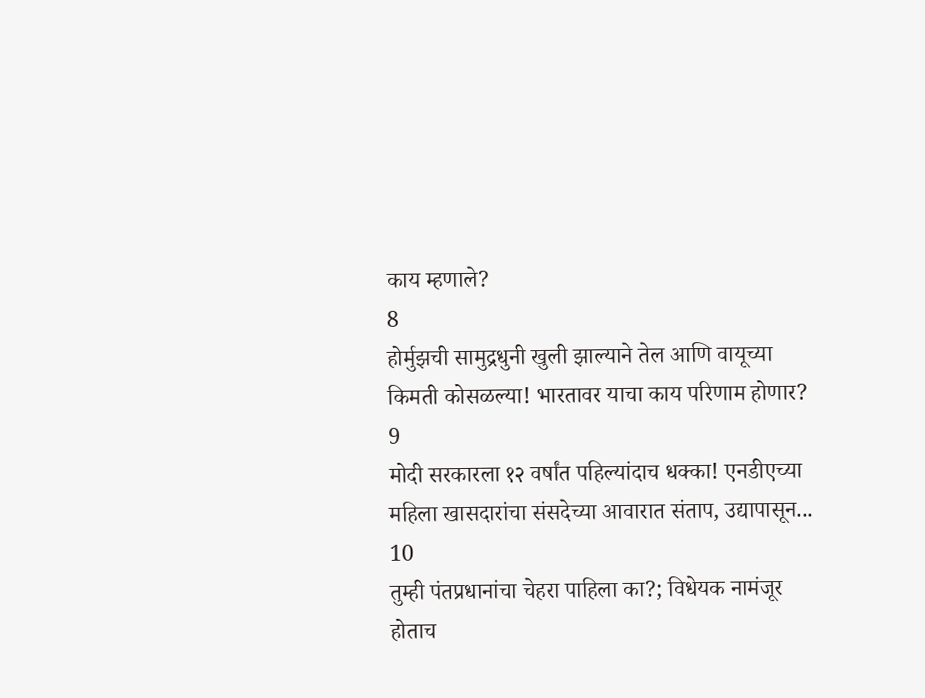काय म्हणाले?
8
होर्मुझची सामुद्रधुनी खुली झाल्याने तेल आणि वायूच्या किमती कोसळल्या! भारतावर याचा काय परिणाम होणार?
9
मोदी सरकारला १२ वर्षांत पहिल्यांदाच धक्का! एनडीएच्या महिला खासदारांचा संसदेच्या आवारात संताप, उद्यापासून...
10
तुम्ही पंतप्रधानांचा चेहरा पाहिला का?; विधेयक नामंजूर होताच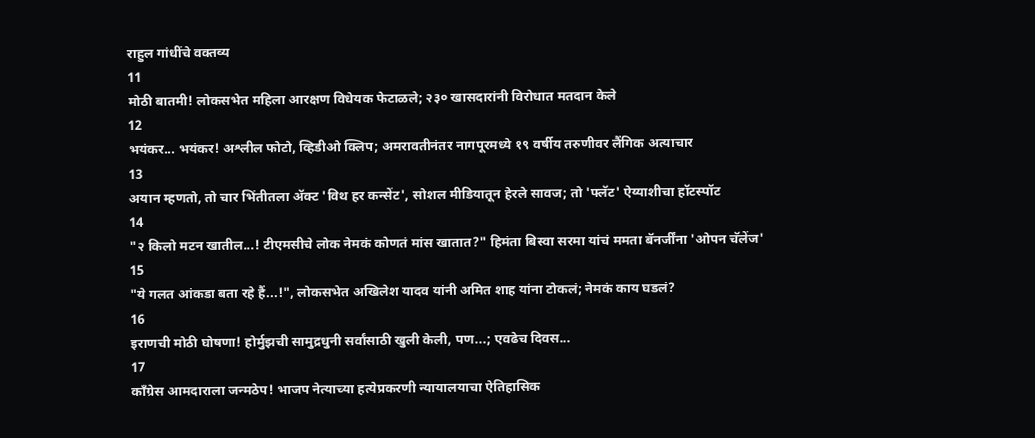राहुल गांधींचे वक्तव्य
11
मोठी बातमी! लोकसभेत महिला आरक्षण विधेयक फेटाळले; २३० खासदारांनी विरोधात मतदान केले
12
भयंकर... भयंकर! अश्लील फोटो, व्हिडीओ क्लिप; अमरावतीनंतर नागपूरमध्ये १९ वर्षीय तरुणीवर लैंगिक अत्याचार
13
अयान म्हणतो, तो चार भिंतीतला अ‍ॅक्ट 'विथ हर कन्सेंट', सोशल मीडियातून हेरले सावज; तो 'फ्लॅट' ऐय्याशीचा हॉटस्पॉट
14
"२ किलो मटन खातील...! टीएमसीचे लोक नेमकं कोणतं मांस खातात?" हिमंता बिस्वा सरमा यांचं ममता बॅनर्जींना 'ओपन चॅलेंज'
15
"ये गलत आंकडा बता रहे हैं...!", लोकसभेत अखिलेश यादव यांनी अमित शाह यांना टोकलं; नेमकं काय घडलं?
16
इराणची मोठी घोषणा! होर्मुझची सामुद्रधुनी सर्वांसाठी खुली केली, पण...; एवढेच दिवस...
17
काँग्रेस आमदाराला जन्मठेप! भाजप नेत्याच्या हत्येप्रकरणी न्यायालयाचा ऐतिहासिक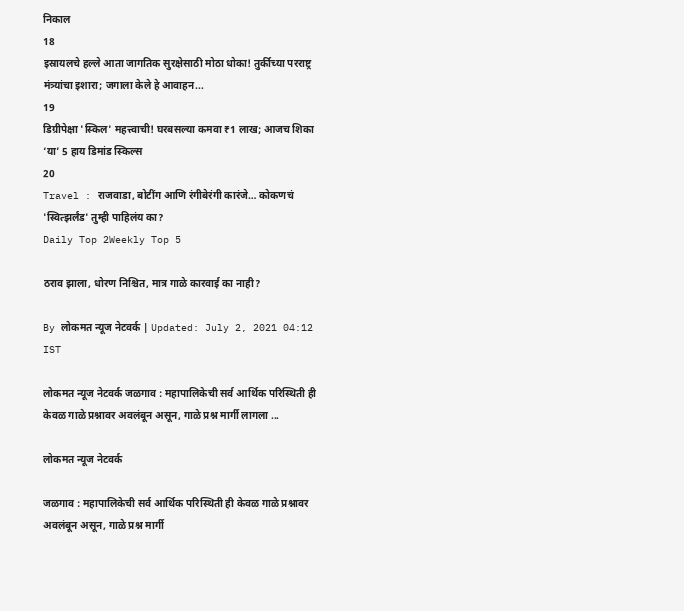निकाल
18
इस्रायलचे हल्ले आता जागतिक सुरक्षेसाठी मोठा धोका! तुर्कीच्या परराष्ट्र मंत्र्यांचा इशारा; जगाला केले हे आवाहन...
19
डिग्रीपेक्षा 'स्किल' महत्त्वाची! घरबसल्या कमवा ₹1 लाख; आजच शिका ‘या’ 5 हाय डिमांड स्किल्स
20
Travel : राजवाडा, बोटींग आणि रंगीबेरंगी कारंजे… कोकणचं 'स्वित्झर्लंड' तुम्ही पाहिलंय का?
Daily Top 2Weekly Top 5

ठराव झाला, धोरण निश्चित, मात्र गाळे कारवाई का नाही?

By लोकमत न्यूज नेटवर्क | Updated: July 2, 2021 04:12 IST

लोकमत न्यूज नेटवर्क जळगाव : महापालिकेची सर्व आर्थिक परिस्थिती ही केवळ गाळे प्रश्नावर अवलंबून असून, गाळे प्रश्न मार्गी लागला ...

लोकमत न्यूज नेटवर्क

जळगाव : महापालिकेची सर्व आर्थिक परिस्थिती ही केवळ गाळे प्रश्नावर अवलंबून असून, गाळे प्रश्न मार्गी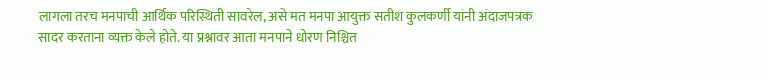लागला तरच मनपाची आर्थिक परिस्थिती सावरेल, असे मत मनपा आयुक्त सतीश कुलकर्णी यांनी अंदाजपत्रक सादर करताना व्यक्त केले होते. या प्रश्नावर आता मनपाने धोरण निश्चित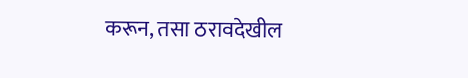करून, तसा ठरावदेखील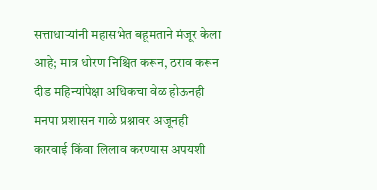सत्ताधाऱ्यांनी महासभेत बहूमताने मंजूर केला आहे; मात्र धोरण निश्चित करून, ठराव करून दीड महिन्यांपेक्षा अधिकचा वेळ होऊनही मनपा प्रशासन गाळे प्रश्नावर अजूनही कारवाई किंवा लिलाव करण्यास अपयशी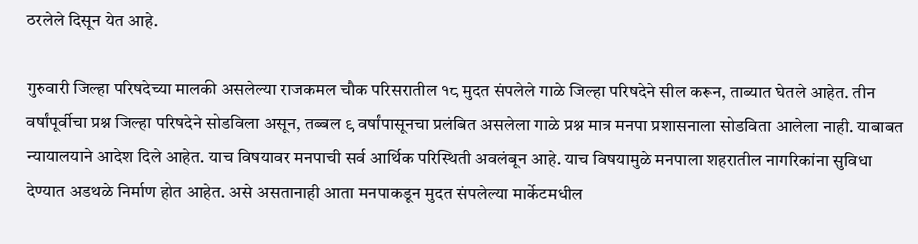ठरलेले दिसून येत आहे.

गुरुवारी जिल्हा परिषदेच्या मालकी असलेल्या राजकमल चौक परिसरातील १८ मुदत संपलेले गाळे जिल्हा परिषदेने सील करून, ताब्यात घेतले आहेत. तीन वर्षांपूर्वीचा प्रश्न जिल्हा परिषदेने सोडविला असून, तब्बल ९ वर्षांपासूनचा प्रलंबित असलेला गाळे प्रश्न मात्र मनपा प्रशासनाला सोडविता आलेला नाही. याबाबत न्यायालयाने आदेश दिले आहेत. याच विषयावर मनपाची सर्व आर्थिक परिस्थिती अवलंबून आहे. याच विषयामुळे मनपाला शहरातील नागरिकांना सुविधा देण्यात अडथळे निर्माण होत आहेत. असे असतानाही आता मनपाकडून मुदत संपलेल्या मार्केटमधील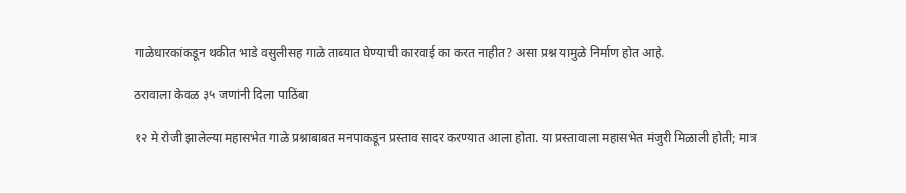गाळेधारकांकडून थकीत भाडे वसुलीसह गाळे ताब्यात घेण्याची कारवाई का करत नाहीत? असा प्रश्न यामुळे निर्माण होत आहे.

ठरावाला केवळ ३५ जणांनी दिला पाठिंबा

१२ मे रोजी झालेल्या महासभेत गाळे प्रश्नाबाबत मनपाकडून प्रस्ताव सादर करण्यात आला होता. या प्रस्तावाला महासभेत मंजुरी मिळाली होती; मात्र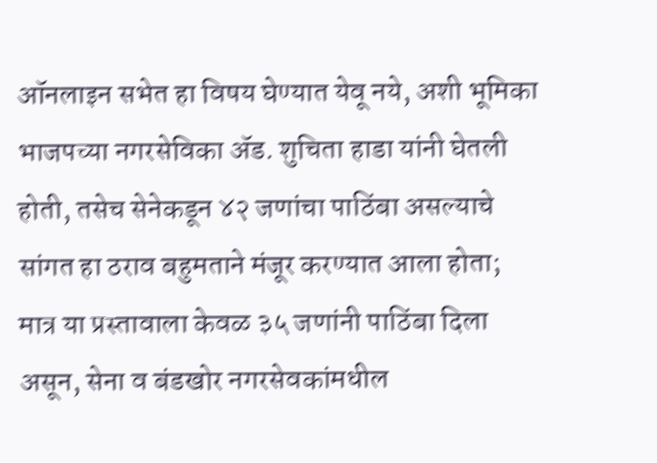ऑनलाइन सभेत हा विषय घेण्यात येवू नये, अशी भूमिका भाजपच्या नगरसेविका ॲड. शुचिता हाडा यांनी घेतली होती, तसेच सेनेकडून ४२ जणांचा पाठिंबा असल्याचे सांगत हा ठराव बहुमताने मंजूर करण्यात आला होता; मात्र या प्रस्तावाला केवळ ३५ जणांनी पाठिंबा दिला असून, सेना व बंडखोर नगरसेवकांमधील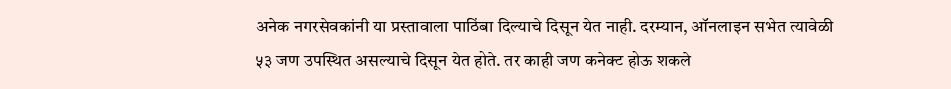अनेक नगरसेवकांनी या प्रस्तावाला पाठिंबा दिल्याचे दिसून येत नाही. दरम्यान, ऑनलाइन सभेत त्यावेळी ५३ जण उपस्थित असल्याचे दिसून येत होते. तर काही जण कनेक्ट होऊ शकले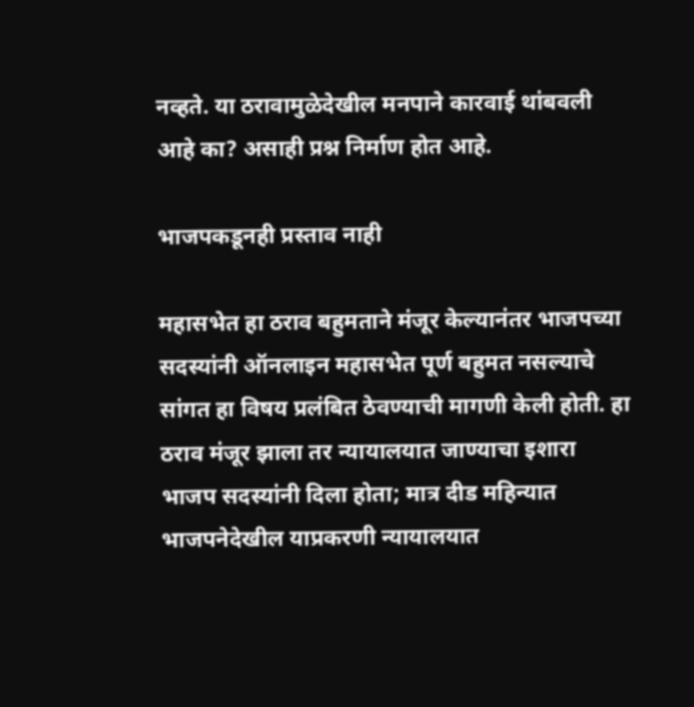नव्हते. या ठरावामुळेदेखील मनपाने कारवाई थांबवली आहे का? असाही प्रश्न निर्माण होत आहे.

भाजपकडूनही प्रस्ताव नाही

महासभेत हा ठराव बहुमताने मंजूर केल्यानंतर भाजपच्या सदस्यांनी ऑनलाइन महासभेत पूर्ण बहुमत नसल्याचे सांगत हा विषय प्रलंबित ठेवण्याची मागणी केली होती. हा ठराव मंजूर झाला तर न्यायालयात जाण्याचा इशारा भाजप सदस्यांनी दिला होता; मात्र दीड महिन्यात भाजपनेदेखील याप्रकरणी न्यायालयात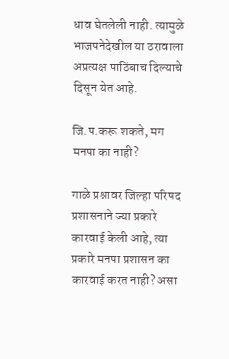धाव घेतलेली नाही. त्यामुळे भाजपनेदेखील या ठरावाला अप्रत्यक्ष पाठिंबाच दिल्याचे दिसून येत आहे.

जि.प.करू शकते, मग मनपा का नाही?

गाळे प्रश्नावर जिल्हा परिषद प्रशासनाने ज्या प्रकारे कारवाई केली आहे, त्या प्रकारे मनपा प्रशासन का कारवाई करत नाही? असा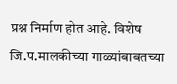प्रश्न निर्माण होत आहे. विशेष जि.प.मालकीच्या गाळ्यांबाबतच्या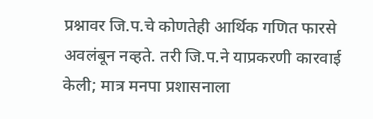प्रश्नावर जि.प.चे कोणतेही आर्थिक गणित फारसे अवलंबून नव्हते. तरी जि.प.ने याप्रकरणी कारवाई केली; मात्र मनपा प्रशासनाला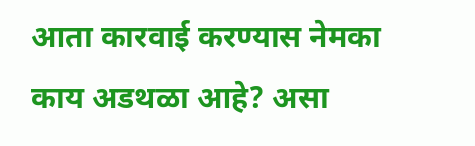आता कारवाई करण्यास नेमका काय अडथळा आहे? असा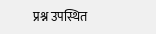प्रश्न उपस्थित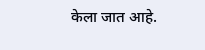केला जात आहे.